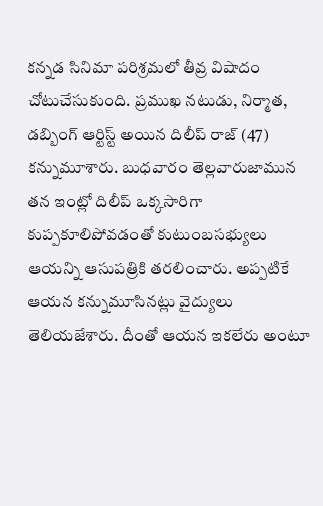కన్నడ సినిమా పరిశ్రమలో తీవ్ర విషాదం చోటుచేసుకుంది. ప్రముఖ నటుడు, నిర్మాత, డబ్బింగ్ ఆర్టిస్ట్ అయిన దిలీప్ రాజ్ (47) కన్నుమూశారు. బుధవారం తెల్లవారుజామున తన ఇంట్లో దిలీప్ ఒక్కసారిగా కుప్పకూలిపోవడంతో కుటుంబసభ్యులు ఆయన్ని ఆసుపత్రికి తరలించారు. అప్పటికే ఆయన కన్నుమూసినట్లు వైద్యులు తెలియజేశారు. దీంతో ఆయన ఇకలేరు అంటూ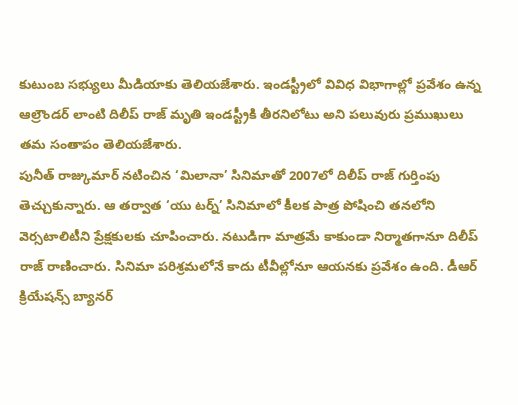కుటుంబ సభ్యులు మీడియాకు తెలియజేశారు. ఇండస్ట్రీలో వివిధ విభాగాల్లో ప్రవేశం ఉన్న ఆల్రౌండర్ లాంటి దిలీప్ రాజ్ మృతి ఇండస్ట్రీకి తీరనిలోటు అని పలువురు ప్రముఖులు తమ సంతాపం తెలియజేశారు.
పునీత్ రాజ్కుమార్ నటించిన ‘మిలానా’ సినిమాతో 2007లో దిలీప్ రాజ్ గుర్తింపు తెచ్చుకున్నారు. ఆ తర్వాత ‘యు టర్న్’ సినిమాలో కీలక పాత్ర పోషించి తనలోని వెర్సటాలిటీని ప్రేక్షకులకు చూపించారు. నటుడిగా మాత్రమే కాకుండా నిర్మాతగానూ దిలీప్ రాజ్ రాణించారు. సినిమా పరిశ్రమలోనే కాదు టీవీల్లోనూ ఆయనకు ప్రవేశం ఉంది. డీఆర్ క్రియేషన్స్ బ్యానర్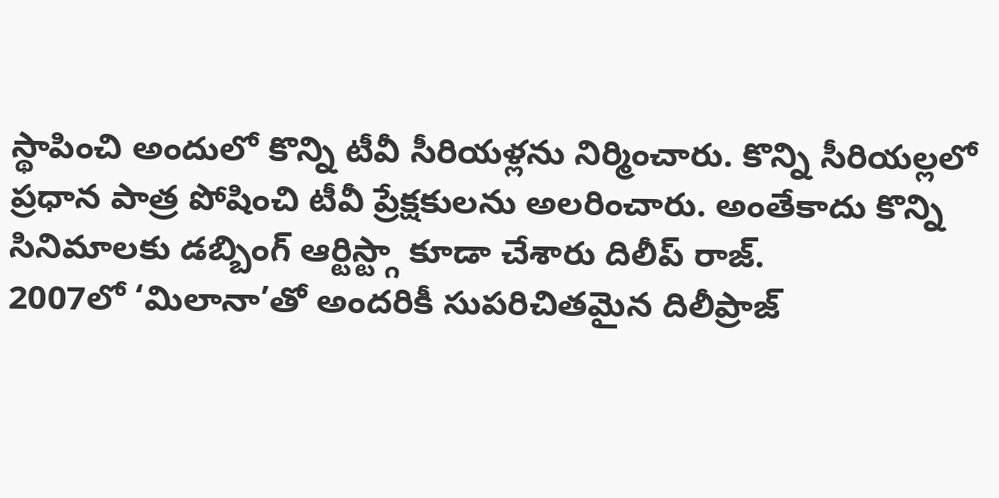స్థాపించి అందులో కొన్ని టీవీ సీరియళ్లను నిర్మించారు. కొన్ని సీరియల్లలో ప్రధాన పాత్ర పోషించి టీవీ ప్రేక్షకులను అలరించారు. అంతేకాదు కొన్ని సినిమాలకు డబ్బింగ్ ఆర్టిస్ట్గా కూడా చేశారు దిలీప్ రాజ్.
2007లో ‘మిలానా’తో అందరికీ సుపరిచితమైన దిలీప్రాజ్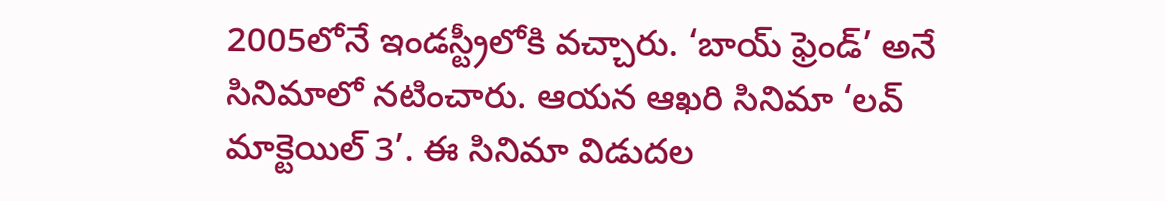2005లోనే ఇండస్ట్రీలోకి వచ్చారు. ‘బాయ్ ఫ్రెండ్’ అనే సినిమాలో నటించారు. ఆయన ఆఖరి సినిమా ‘లవ్ మాక్టెయిల్ 3’. ఈ సినిమా విడుదల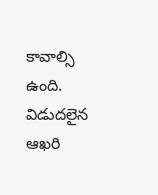కావాల్సి ఉంది. విడుదలైన ఆఖరి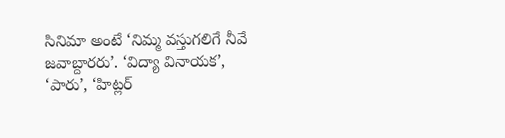సినిమా అంటే ‘నిమ్మ వస్తుగలిగే నీవే జవాబ్దారరు’. ‘విద్యా వినాయక’, ‘పారు’, ‘హిట్లర్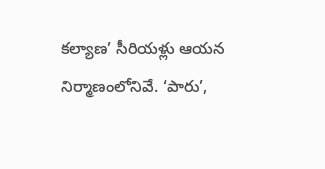కల్యాణ’ సీరియళ్లు ఆయన నిర్మాణంలోనివే. ‘పారు’,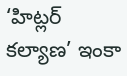‘హిట్లర్ కల్యాణ’ ఇంకా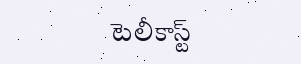టెలీకాస్ట్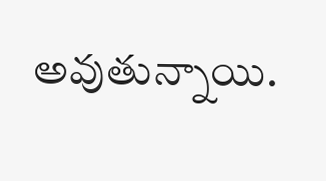అవుతున్నాయి.